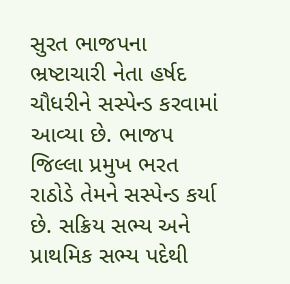સુરત ભાજપના ભ્રષ્ટાચારી નેતા હર્ષદ ચૌધરીને સસ્પેન્ડ કરવામાં આવ્યા છે. ભાજપ જિલ્લા પ્રમુખ ભરત રાઠોડે તેમને સસ્પેન્ડ કર્યા છે. સક્રિય સભ્ય અને પ્રાથમિક સભ્ય પદેથી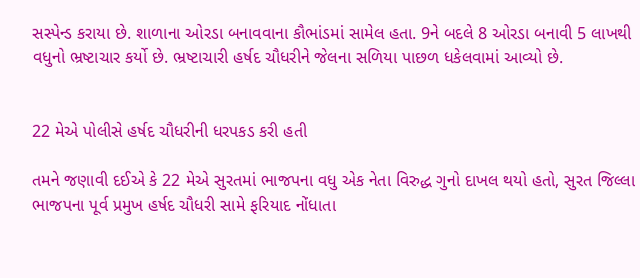સસ્પેન્ડ કરાયા છે. શાળાના ઓરડા બનાવવાના કૌભાંડમાં સામેલ હતા. 9ને બદલે 8 ઓરડા બનાવી 5 લાખથી વધુનો ભ્રષ્ટાચાર કર્યો છે. ભ્રષ્ટાચારી હર્ષદ ચૌધરીને જેલના સળિયા પાછળ ધકેલવામાં આવ્યો છે.


22 મેએ પોલીસે હર્ષદ ચૌધરીની ધરપકડ કરી હતી

તમને જણાવી દઈએ કે 22 મેએ સુરતમાં ભાજપના વધુ એક નેતા વિરુદ્ધ ગુનો દાખલ થયો હતો, સુરત જિલ્લા ભાજપના પૂર્વ પ્રમુખ હર્ષદ ચૌધરી સામે ફરિયાદ નોંધાતા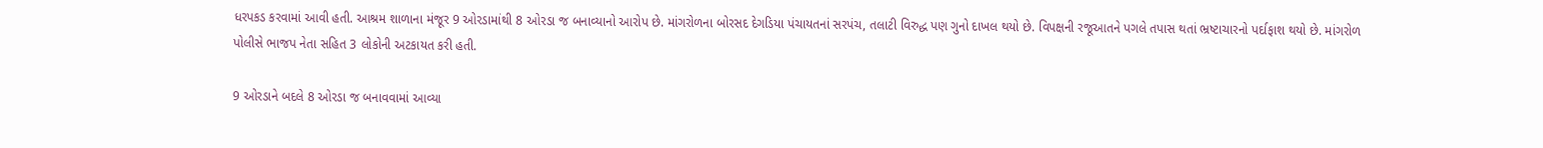ધરપકડ કરવામાં આવી હતી. આશ્રમ શાળાના મંજૂર 9 ઓરડામાંથી 8 ઓરડા જ બનાવ્યાનો આરોપ છે. માંગરોળના બોરસદ દેગડિયા પંચાયતનાં સરપંચ, તલાટી વિરુદ્ધ પણ ગુનો દાખલ થયો છે. વિપક્ષની રજૂઆતને પગલે તપાસ થતાં ભ્રષ્ટાચારનો પર્દાફાશ થયો છે. માંગરોળ પોલીસે ભાજપ નેતા સહિત 3 લોકોની અટકાયત કરી હતી.

9 ઓરડાને બદલે 8 ઓરડા જ બનાવવામાં આવ્યા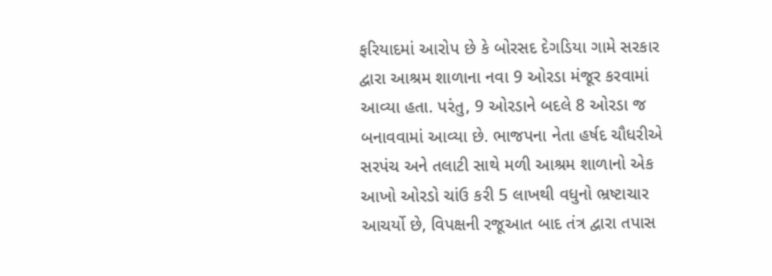ફરિયાદમાં આરોપ છે કે બોરસદ દેગડિયા ગામે સરકાર દ્વારા આશ્રમ શાળાના નવા 9 ઓરડા મંજૂર કરવામાં આવ્યા હતા. પરંતુ, 9 ઓરડાને બદલે 8 ઓરડા જ બનાવવામાં આવ્યા છે. ભાજપના નેતા હર્ષદ ચૌધરીએ સરપંચ અને તલાટી સાથે મળી આશ્રમ શાળાનો એક આખો ઓરડો ચાંઉ કરી 5 લાખથી વધુનો ભ્રષ્ટાચાર આચર્યો છે, વિપક્ષની રજૂઆત બાદ તંત્ર દ્વારા તપાસ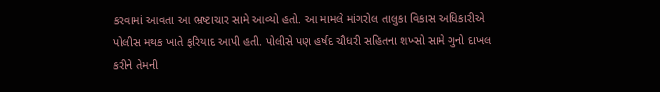કરવામાં આવતા આ ભ્રષ્ટાચાર સામે આવ્યો હતો. આ મામલે માંગરોલ તાલુકા વિકાસ અધિકારીએ પોલીસ મથક ખાતે ફરિયાદ આપી હતી. પોલીસે પણ હર્ષદ ચૌધરી સહિતના શખ્સો સામે ગુનો દાખલ કરીને તેમની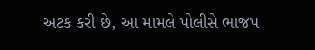અટક કરી છે, આ મામલે પોલીસે ભાજપ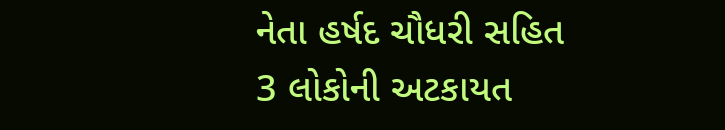નેતા હર્ષદ ચૌધરી સહિત 3 લોકોની અટકાયત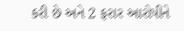કરી છે અને 2 ફરાર આરોપીને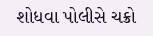શોધવા પોલીસે ચક્રો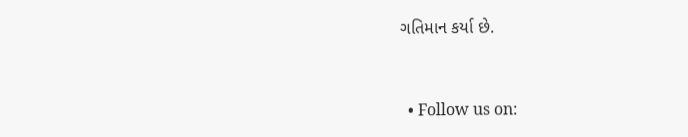ગતિમાન કર્યા છે.


  • Follow us on: